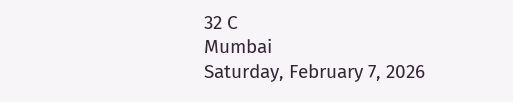32 C
Mumbai
Saturday, February 7, 2026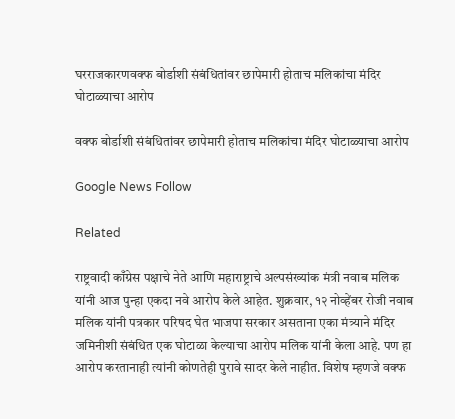घरराजकारणवक्फ बोर्डाशी संबंधितांवर छापेमारी होताच मलिकांचा मंदिर घोटाळ्याचा आरोप

वक्फ बोर्डाशी संबंधितांवर छापेमारी होताच मलिकांचा मंदिर घोटाळ्याचा आरोप

Google News Follow

Related

राष्ट्रवादी काँग्रेस पक्षाचे नेते आणि महाराष्ट्राचे अल्पसंख्यांक मंत्री नवाब मलिक यांनी आज पुन्हा एकदा नवे आरोप केले आहेत. शुक्रवार, १२ नोव्हेंबर रोजी नवाब मलिक यांनी पत्रकार परिषद घेत भाजपा सरकार असताना एका मंत्र्याने मंदिर जमिनीशी संबंधित एक घोटाळा केल्याचा आरोप मलिक यांनी केला आहे. पण हा आरोप करतानाही त्यांनी कोणतेही पुरावे सादर केले नाहीत. विशेष म्हणजे वक्फ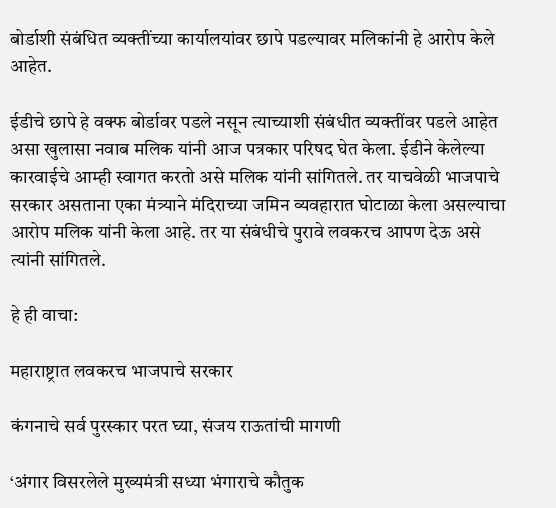बोर्डाशी संबंधित व्यक्तींच्या कार्यालयांवर छापे पडल्यावर मलिकांनी हे आरोप केले आहेत.

ईडीचे छापे हे वक्फ बोर्डावर पडले नसून त्याच्याशी संबंधीत व्यक्तींवर पडले आहेत असा खुलासा नवाब मलिक यांनी आज पत्रकार परिषद घेत केला. ईडीने केलेल्या कारवाईचे आम्ही स्वागत करतो असे मलिक यांनी सांगितले. तर याचवेळी भाजपाचे सरकार असताना एका मंत्र्याने मंदिराच्या जमिन व्यवहारात घोटाळा केला असल्याचा आरोप मलिक यांनी केला आहे. तर या संबंधीचे पुरावे लवकरच आपण देऊ असे त्यांनी सांगितले.

हे ही वाचा:

महाराष्ट्रात लवकरच भाजपाचे सरकार

कंगनाचे सर्व पुरस्कार परत घ्या, संजय राऊतांची मागणी

‘अंगार विसरलेले मुख्यमंत्री सध्या भंगाराचे कौतुक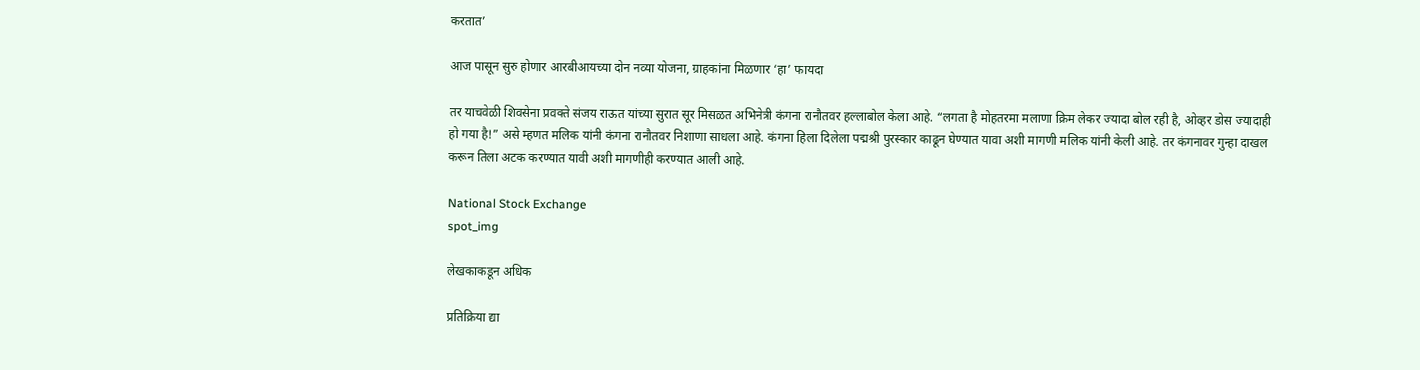करतात’

आज पासून सुरु होणार आरबीआयच्या दोन नव्या योजना, ग्राहकांना मिळणार ‘हा’ फायदा

तर याचवेळी शिवसेना प्रवक्ते संजय राऊत यांच्या सुरात सूर मिसळत अभिनेत्री कंगना रानौतवर हल्लाबोल केला आहे. “लगता है मोहतरमा मलाणा क्रिम लेकर ज्यादा बोल रही है, ओव्हर डोस ज्यादाही हो गया है!” असे म्हणत मलिक यांनी कंगना रानौतवर निशाणा साधला आहे. कंगना हिला दिलेला पद्मश्री पुरस्कार काढून घेण्यात यावा अशी मागणी मलिक यांनी केली आहे. तर कंगनावर गुन्हा दाखल करून तिला अटक करण्यात यावी अशी मागणीही करण्यात आली आहे.

National Stock Exchange
spot_img

लेखकाकडून अधिक

प्रतिक्रिया द्या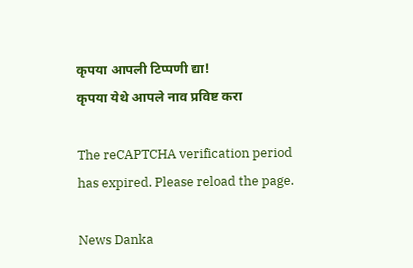कृपया आपली टिप्पणी द्या!
कृपया येथे आपले नाव प्रविष्ट करा

The reCAPTCHA verification period has expired. Please reload the page.

News Danka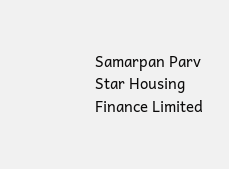Samarpan Parv
Star Housing Finance Limited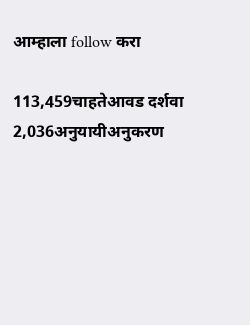आम्हाला follow करा

113,459चाहतेआवड दर्शवा
2,036अनुयायीअनुकरण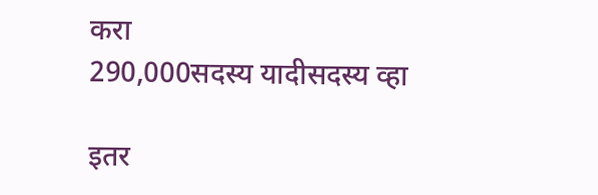करा
290,000सदस्य यादीसदस्य व्हा

इतर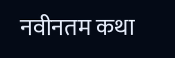नवीनतम कथा